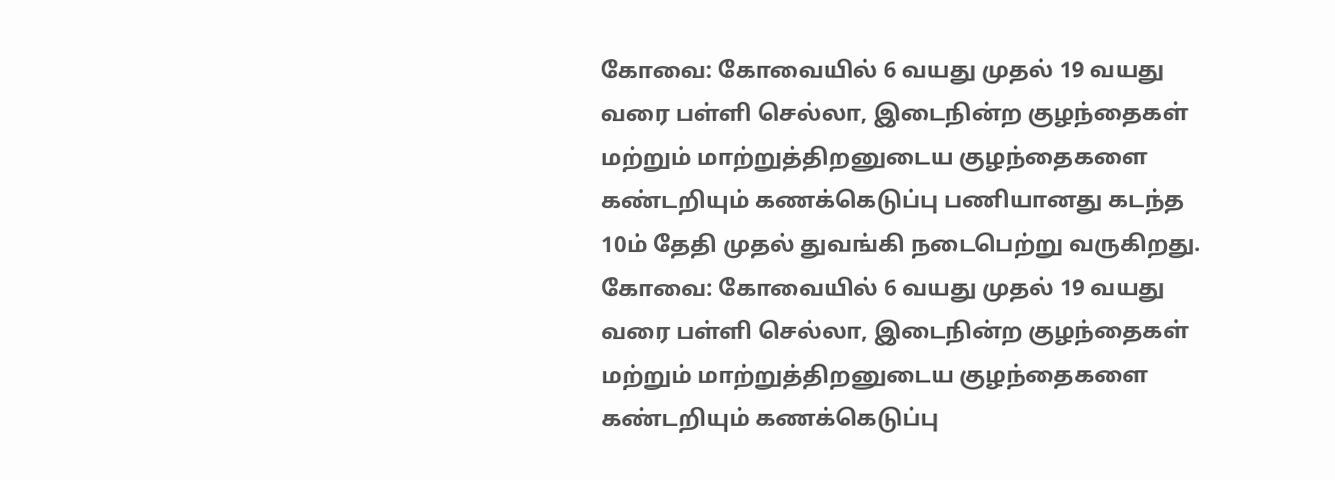கோவை: கோவையில் 6 வயது முதல் 19 வயது வரை பள்ளி செல்லா, இடைநின்ற குழந்தைகள் மற்றும் மாற்றுத்திறனுடைய குழந்தைகளை கண்டறியும் கணக்கெடுப்பு பணியானது கடந்த 10ம் தேதி முதல் துவங்கி நடைபெற்று வருகிறது.
கோவை: கோவையில் 6 வயது முதல் 19 வயது வரை பள்ளி செல்லா, இடைநின்ற குழந்தைகள் மற்றும் மாற்றுத்திறனுடைய குழந்தைகளை கண்டறியும் கணக்கெடுப்பு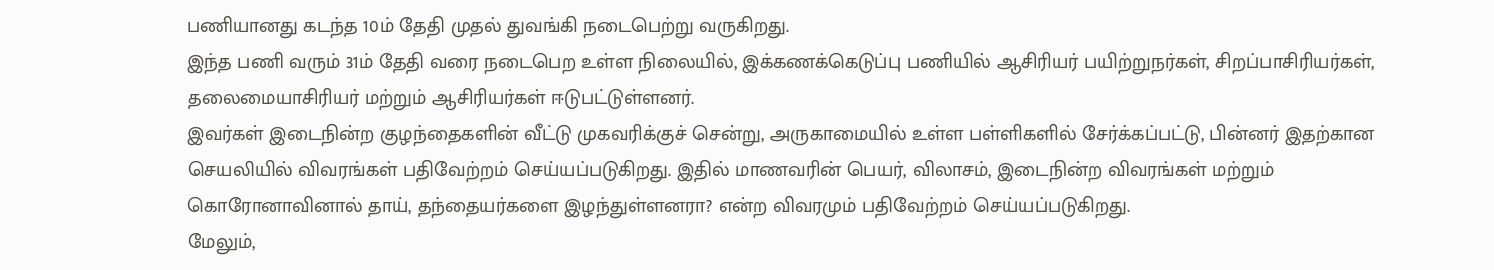பணியானது கடந்த 10ம் தேதி முதல் துவங்கி நடைபெற்று வருகிறது.
இந்த பணி வரும் 31ம் தேதி வரை நடைபெற உள்ள நிலையில், இக்கணக்கெடுப்பு பணியில் ஆசிரியர் பயிற்றுநர்கள், சிறப்பாசிரியர்கள், தலைமையாசிரியர் மற்றும் ஆசிரியர்கள் ஈடுபட்டுள்ளனர்.
இவர்கள் இடைநின்ற குழந்தைகளின் வீட்டு முகவரிக்குச் சென்று, அருகாமையில் உள்ள பள்ளிகளில் சேர்க்கப்பட்டு, பின்னர் இதற்கான செயலியில் விவரங்கள் பதிவேற்றம் செய்யப்படுகிறது. இதில் மாணவரின் பெயர், விலாசம், இடைநின்ற விவரங்கள் மற்றும் கொரோனாவினால் தாய், தந்தையர்களை இழந்துள்ளனரா? என்ற விவரமும் பதிவேற்றம் செய்யப்படுகிறது.
மேலும்,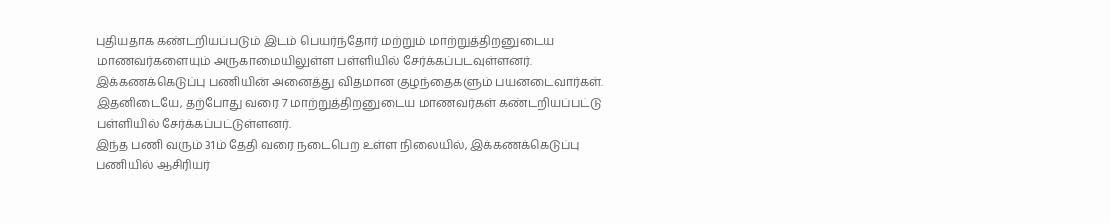புதியதாக கண்டறியப்படும் இடம் பெயர்ந்தோர் மற்றும் மாற்றுத்திறனுடைய மாணவர்களையும் அருகாமையிலுள்ள பள்ளியில் சேர்க்கப்படவுள்ளனர். இக்கணக்கெடுப்பு பணியின் அனைத்து விதமான குழந்தைகளும் பயனடைவார்கள்.
இதனிடையே, தற்போது வரை 7 மாற்றுத்திறனுடைய மாணவர்கள் கண்டறியப்பட்டு பள்ளியில் சேர்க்கப்பட்டுள்ளனர்.
இந்த பணி வரும் 31ம் தேதி வரை நடைபெற உள்ள நிலையில், இக்கணக்கெடுப்பு பணியில் ஆசிரியர்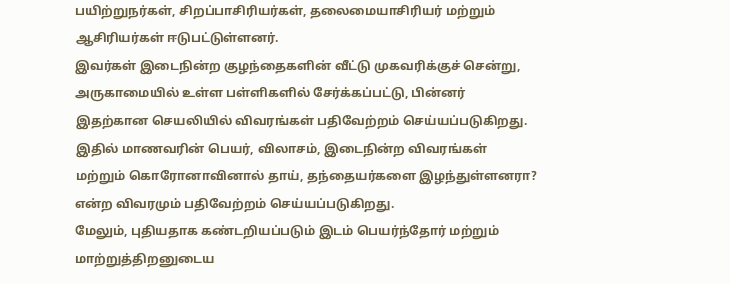பயிற்றுநர்கள், சிறப்பாசிரியர்கள், தலைமையாசிரியர் மற்றும் ஆசிரியர்கள் ஈடுபட்டுள்ளனர்.
இவர்கள் இடைநின்ற குழந்தைகளின் வீட்டு முகவரிக்குச் சென்று, அருகாமையில் உள்ள பள்ளிகளில் சேர்க்கப்பட்டு, பின்னர் இதற்கான செயலியில் விவரங்கள் பதிவேற்றம் செய்யப்படுகிறது. இதில் மாணவரின் பெயர், விலாசம், இடைநின்ற விவரங்கள் மற்றும் கொரோனாவினால் தாய், தந்தையர்களை இழந்துள்ளனரா? என்ற விவரமும் பதிவேற்றம் செய்யப்படுகிறது.
மேலும், புதியதாக கண்டறியப்படும் இடம் பெயர்ந்தோர் மற்றும் மாற்றுத்திறனுடைய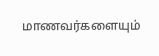மாணவர்களையும்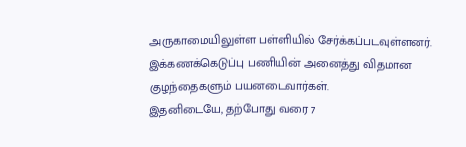அருகாமையிலுள்ள பள்ளியில் சேர்க்கப்படவுள்ளனர். இக்கணக்கெடுப்பு பணியின் அனைத்து விதமான குழந்தைகளும் பயனடைவார்கள்.
இதனிடையே, தற்போது வரை 7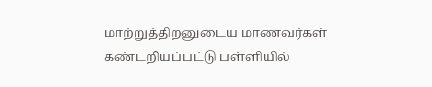மாற்றுத்திறனுடைய மாணவர்கள் கண்டறியப்பட்டு பள்ளியில்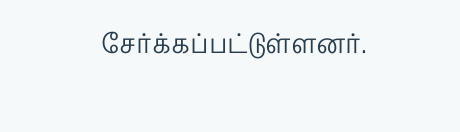சேர்க்கப்பட்டுள்ளனர்.